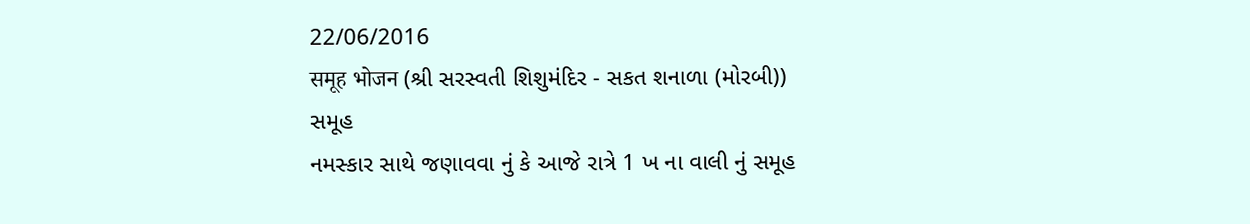22/06/2016
समूह भोजन (શ્રી સરસ્વતી શિશુમંદિર - સકત શનાળા (મોરબી))
સમૂહ
નમસ્કાર સાથે જણાવવા નું કે આજે રાત્રે 1 ખ ના વાલી નું સમૂહ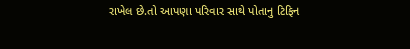રાખેલ છે.તો આપણા પરિવાર સાથે પોતાનુ ટિફિન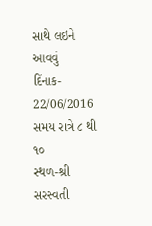સાથે લઇને આવવું
દિંનાક- 22/06/2016
સમય રાત્રે ૮ થી ૧૦
સ્થળ-શ્રી સરસ્વતી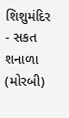શિશુમંદિર - સકત શનાળા (મોરબી)